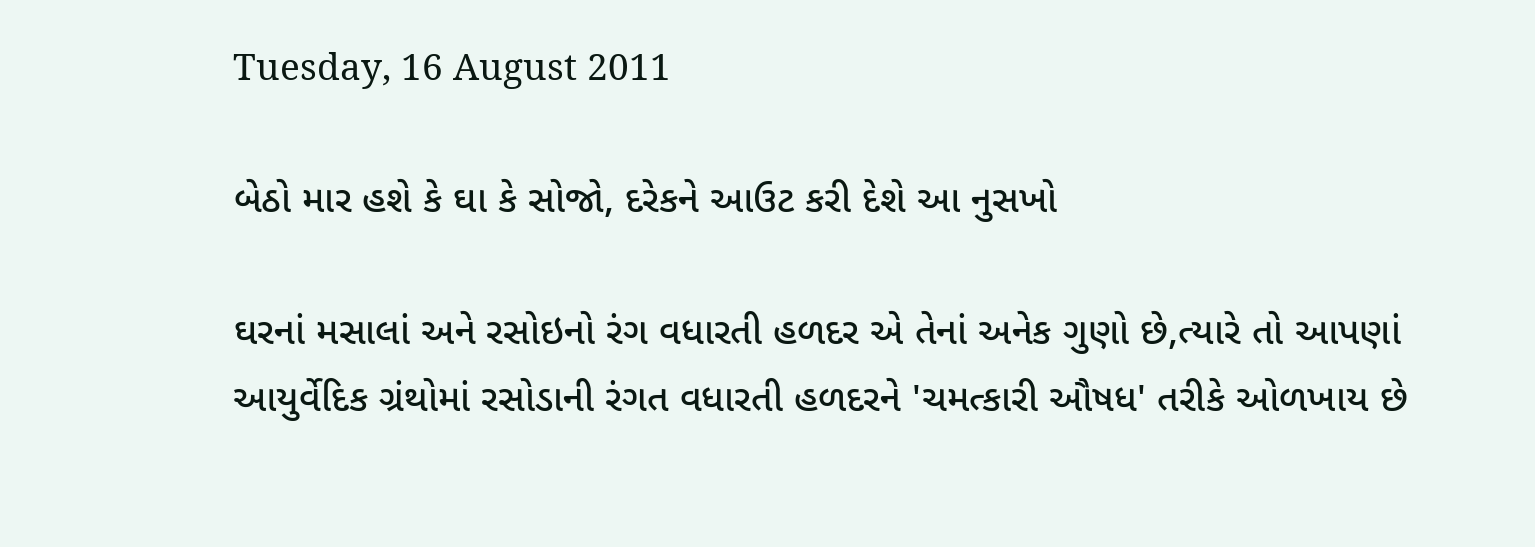Tuesday, 16 August 2011

બેઠો માર હશે કે ઘા કે સોજો, દરેકને આઉટ કરી દેશે આ નુસખો

ઘરનાં મસાલાં અને રસોઇનો રંગ વધારતી હળદર એ તેનાં અનેક ગુણો છે,ત્યારે તો આપણાં આયુર્વેદિક ગ્રંથોમાં રસોડાની રંગત વધારતી હળદરને 'ચમત્કારી ઔષધ' તરીકે ઓળખાય છે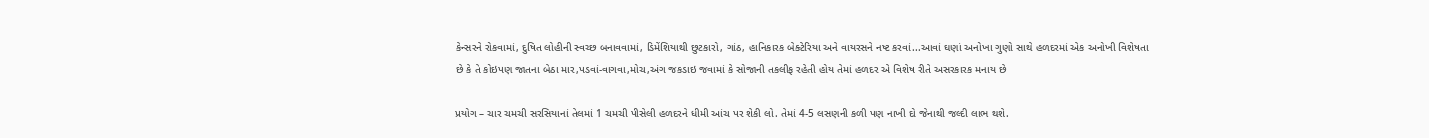કેન્સરને રોકવામાં, દુષિત લોહીની સ્વચ્છ બનાવવામાં, ડિમેંશિયાથી છુટકારો, ગાંઠ, હાનિકારક બેક્ટેરિયા અને વાયરસને નષ્ટ કરવાં...આવાં ઘણાં અનોખા ગુણો સાથે હળદરમાં એક અનોખી વિશેષતા છે કે તે કોઇપણ જાતના બેઠા માર,પડવાં-વાગવા,મોચ,અંગ જકડાઇ જવામાં કે સોજાની તકલીફ રહેતી હોય તેમાં હળદર એ વિશેષ રીતે અસરકારક મનાય છે

પ્રયોગ – ચાર ચમચી સરસિયાનાં તેલમાં 1 ચમચી પીસેલી હળદરને ધીમી આંચ પર શેકી લો. તેમાં 4-5 લસણની કળી પણ નાખી દો જેનાથી જલ્દી લાભ થશે.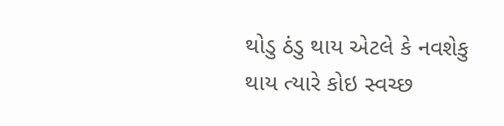થોડુ ઠંડુ થાય એટલે કે નવશેકુ થાય ત્યારે કોઇ સ્વચ્છ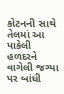કોટનની સાથે તેલમાં આ પાકેલી હળદરને વાગેલી જગ્યા પર બાંધી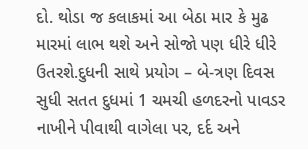દો. થોડા જ કલાકમાં આ બેઠા માર કે મુઢ મારમાં લાભ થશે અને સોજો પણ ધીરે ધીરે ઉતરશે.દુધની સાથે પ્રયોગ – બે-ત્રણ દિવસ સુધી સતત દુધમાં 1 ચમચી હળદરનો પાવડર નાખીને પીવાથી વાગેલા પર, દર્દ અને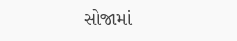સોજામાં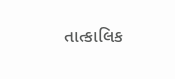તાત્કાલિક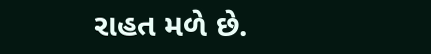રાહત મળે છે.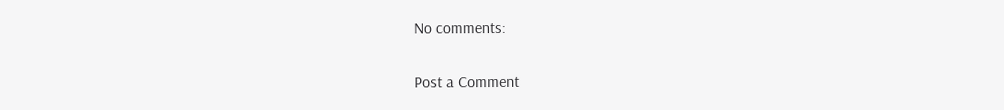No comments:

Post a Comment